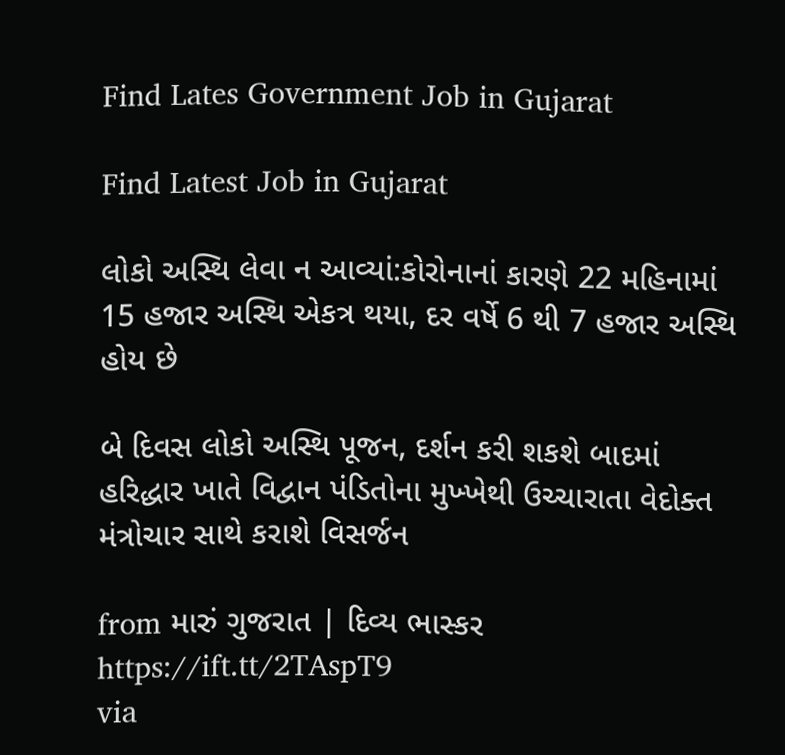Find Lates Government Job in Gujarat

Find Latest Job in Gujarat

લોકો અસ્થિ લેવા ન આવ્યાં:કોરોનાનાં કારણે 22 મહિનામાં 15 હજાર અસ્થિ એકત્ર થયા, દર વર્ષે 6 થી 7 હજાર અસ્થિ હોય છે

બે દિવસ લોકો અસ્થિ પૂજન, દર્શન કરી શકશે બાદમાં હરિદ્ધાર ખાતે વિદ્વાન પંડિતોના મુખ્ખેથી ઉચ્ચારાતા વેદોક્ત મંત્રોચાર સાથે કરાશે વિસર્જન

from મારું ગુજરાત | દિવ્ય ભાસ્કર https://ift.tt/2TAspT9
via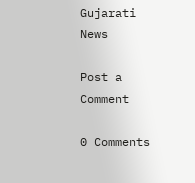Gujarati News

Post a Comment

0 Comments